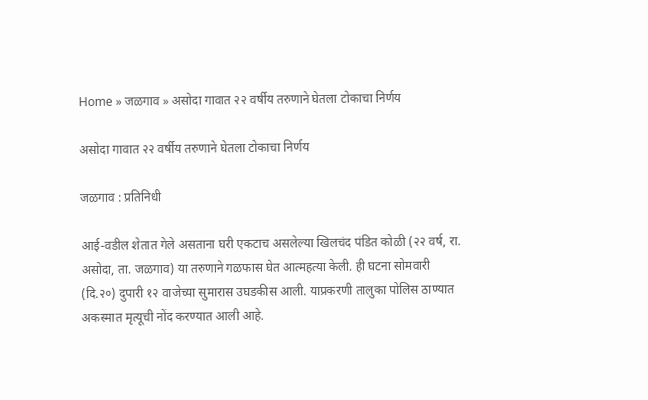Home » जळगाव » असोदा गावात २२ वर्षीय तरुणाने घेतला टोकाचा निर्णय

असोदा गावात २२ वर्षीय तरुणाने घेतला टोकाचा निर्णय

जळगाव : प्रतिनिधी

आई-वडील शेतात गेले असताना घरी एकटाच असलेल्या खिलचंद पंडित कोळी (२२ वर्ष, रा. असोदा, ता. जळगाव) या तरुणाने गळफास घेत आत्महत्या केली. ही घटना सोमवारी (दि.२०) दुपारी १२ वाजेच्या सुमारास उघडकीस आली. याप्रकरणी तालुका पोलिस ठाण्यात अकस्मात मृत्यूची नोंद करण्यात आली आहे.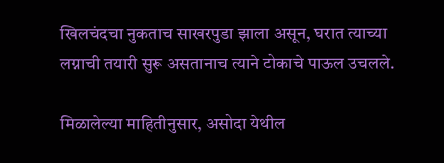खिलचंदचा नुकताच साखरपुडा झाला असून, घरात त्याच्या लग्नाची तयारी सुरू असतानाच त्याने टोकाचे पाऊल उचलले.

मिळालेल्या माहितीनुसार, असोदा येथील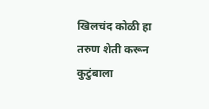खिलचंद कोळी हा तरुण शेती करून कुटुंबाला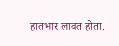हातभार लावत होता.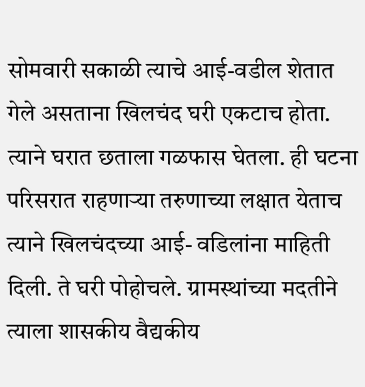सोमवारी सकाळी त्याचे आई-वडील शेतात गेले असताना खिलचंद घरी एकटाच होता. त्याने घरात छताला गळफास घेतला. ही घटना परिसरात राहणाऱ्या तरुणाच्या लक्षात येताच त्याने खिलचंदच्या आई- वडिलांना माहिती दिली. ते घरी पोहोचले. ग्रामस्थांच्या मदतीने त्याला शासकीय वैद्यकीय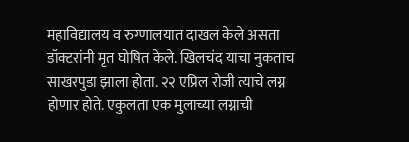महाविद्यालय व रुग्णालयात दाखल केले असता डॉक्टरांनी मृत घोषित केले. खिलचंद याचा नुकताच साखरपुडा झाला होता. २२ एप्रिल रोजी त्याचे लग्न होणार होते. एकुलता एक मुलाच्या लग्नाची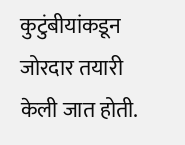कुटुंबीयांकडून जोरदार तयारी केली जात होती.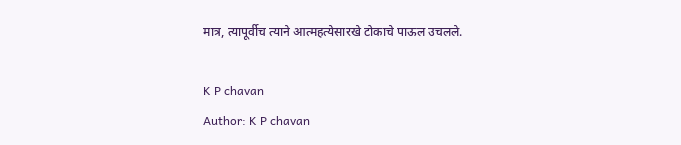मात्र, त्यापूर्वीच त्याने आत्महत्येसारखे टोकाचे पाऊल उचलले.

K P chavan
Author: K P chavan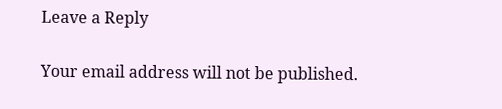Leave a Reply

Your email address will not be published.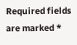Required fields are marked *